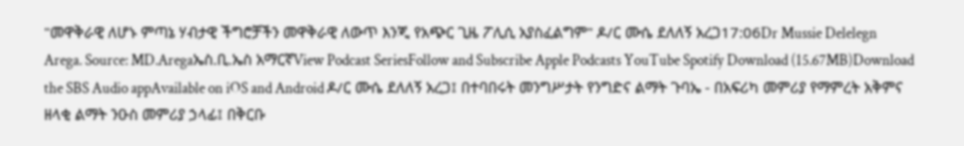"መዋቅራዊ ለሆኑ ምጣኔ ሃብታዊ ችግሮቻችን መዋቅራዊ ለውጥ እንጂ የአጭር ጊዜ ፖሊሲ አያስፈልግም" ዶ/ር ሙሴ ደለለኝ አረጋ17:06Dr Mussie Delelegn Arega. Source: MD.Aregaኤስ.ቢ.ኤስ አማርኛView Podcast SeriesFollow and Subscribe Apple Podcasts YouTube Spotify Download (15.67MB)Download the SBS Audio appAvailable on iOS and Android ዶ/ር ሙሴ ደለለኝ አረጋ፤ በተባበሩት መንግሥታት የንግድና ልማት ጉባኤ - በአፍሪካ መምሪያ የማምረት አቅምና ዘላቂ ልማት ንዑስ መምሪያ ኃላፊ፤ በቅርቡ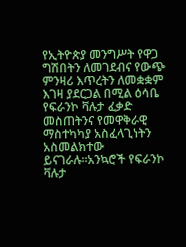የኢትዮጵያ መንግሥት የዋጋ ግሽበትን ለመገደብና የውጭ ምንዛሪ እጥረትን ለመቋቋም እገዛ ያደርጋል በሚል ዕሳቤ የፍራንኮ ቫሉታ ፈቃድ መስጠትንና የመዋቅራዊ ማስተካካያ አስፈላጊነትን አስመልክተው ይናገራሉ።አንኳሮች የፍራንኮ ቫሉታ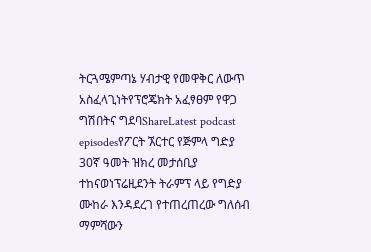ትርጓሜምጣኔ ሃብታዊ የመዋቅር ለውጥ አስፈላጊነትየፕሮጄክት አፈፃፀም የዋጋ ግሽበትና ግደባShareLatest podcast episodesየፖርት ኧርተር የጅምላ ግድያ 30ኛ ዓመት ዝክረ መታሰቢያ ተከናወነፕሬዚደንት ትራምፕ ላይ የግድያ ሙከራ እንዳደረገ የተጠረጠረው ግለሰብ ማምሻውን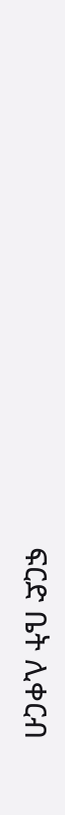ፍርድ ቤት ሊቀርብ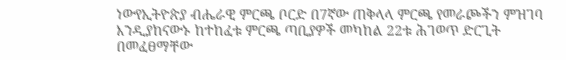ነውየኢትዮጵያ ብሔራዊ ምርጫ ቦርድ በ7ኛው ጠቅላላ ምርጫ የመራጮችን ምዝገባ እንዲያከናውኑ ከተከፈቱ ምርጫ ጣቢያዎች መካከል 22ቱ ሕገወጥ ድርጊት በመፈፀማቸው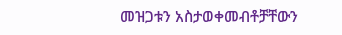መዝጋቱን አስታወቀመብቶቻቸውን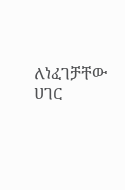ለነፈገቻቸው ሀገር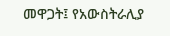መዋጋት፤ የአውስትራሊያ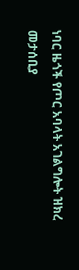ነባር ዜጎች የጦር አባላት አገልግሎት ዝክረ መታሰቢያ